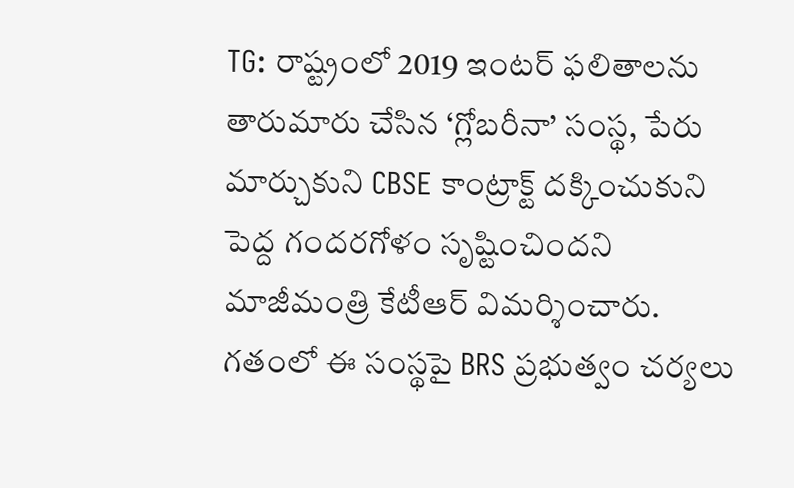TG: రాష్ట్రంలో 2019 ఇంటర్ ఫలితాలను తారుమారు చేసిన ‘గ్లోబరీనా’ సంస్థ, పేరు మార్చుకుని CBSE కాంట్రాక్ట్ దక్కించుకుని పెద్ద గందరగోళం సృష్టించిందని మాజీమంత్రి కేటీఆర్ విమర్శించారు. గతంలో ఈ సంస్థపై BRS ప్రభుత్వం చర్యలు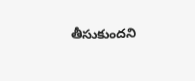తీసుకుందని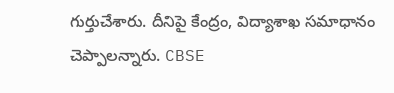గుర్తుచేశారు. దీనిపై కేంద్రం, విద్యాశాఖ సమాధానం చెప్పాలన్నారు. CBSE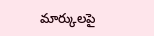మార్కులపై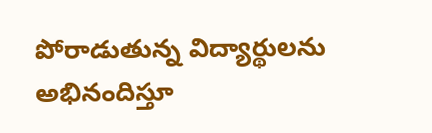పోరాడుతున్న విద్యార్థులను అభినందిస్తూ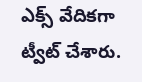ఎక్స్ వేదికగా ట్వీట్ చేశారు.